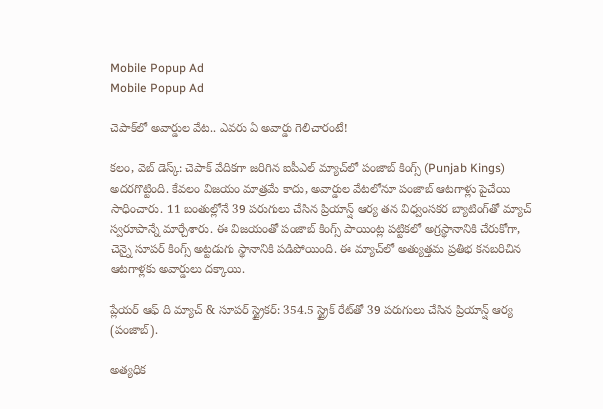Mobile Popup Ad
Mobile Popup Ad

చెపాక్‌లో అవార్డుల వేట.. ఎవరు ఏ అవార్డు గెలిచారంటే!

కలం, వెబ్ డెస్క్: చెపాక్ వేదికగా జరిగిన ఐపీఎల్ మ్యాచ్‌లో పంజాబ్ కింగ్స్ (Punjab Kings) అదరగొట్టింది. కేవలం విజయం మాత్రమే కాదు, అవార్డుల వేటలోనూ పంజాబ్ ఆటగాళ్లు పైచేయి సాధించారు. 11 బంతుల్లోనే 39 పరుగులు చేసిన ప్రియాన్ష్ ఆర్య తన విధ్వంసకర బ్యాటింగ్‌తో మ్యాచ్ స్వరూపాన్నే మార్చేశారు. ఈ విజయంతో పంజాబ్ కింగ్స్ పాయింట్ల పట్టికలో అగ్రస్థానానికి చేరుకోగా, చెన్నై సూపర్ కింగ్స్ అట్టడుగు స్థానానికి పడిపోయింది. ఈ మ్యాచ్‌లో అత్యుత్తమ ప్రతిభ కనబరిచిన ఆటగాళ్లకు అవార్డులు దక్కాయి.

ప్లేయర్ ఆఫ్ ది మ్యాచ్ & సూపర్ స్ట్రైకర్: 354.5 స్ట్రైక్ రేట్‌తో 39 పరుగులు చేసిన ప్రియాన్ష్ ఆర్య (పంజాబ్).

అత్యధిక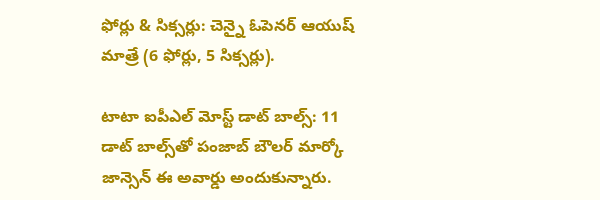ఫోర్లు & సిక్సర్లు: చెన్నై ఓపెనర్ ఆయుష్ మాత్రే (6 ఫోర్లు, 5 సిక్సర్లు).

టాటా ఐపీఎల్ మోస్ట్ డాట్ బాల్స్: 11 డాట్ బాల్స్‌తో పంజాబ్ బౌలర్ మార్కో జాన్సెన్ ఈ అవార్డు అందుకున్నారు.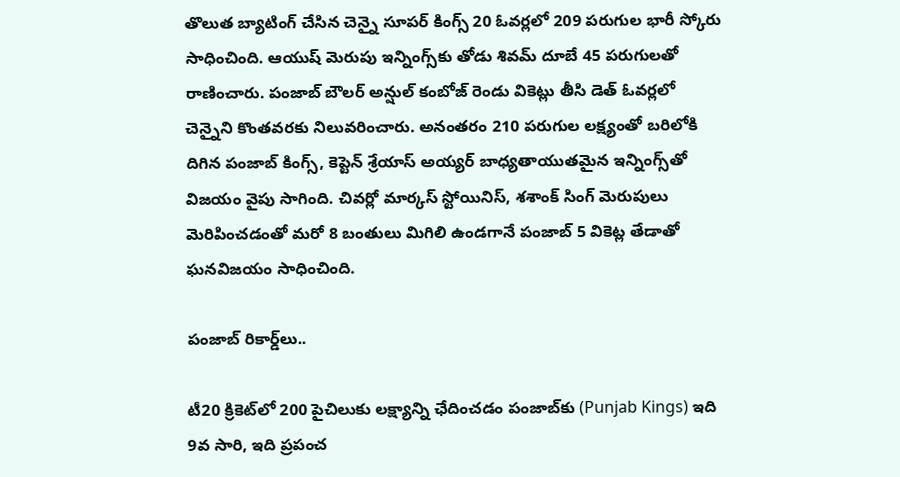తొలుత బ్యాటింగ్ చేసిన చెన్నై సూపర్ కింగ్స్ 20 ఓవర్లలో 209 పరుగుల భారీ స్కోరు సాధించింది. ఆయుష్ మెరుపు ఇన్నింగ్స్‌కు తోడు శివమ్ దూబే 45 పరుగులతో రాణించారు. పంజాబ్ బౌలర్ అన్షుల్ కంబోజ్ రెండు వికెట్లు తీసి డెత్ ఓవర్లలో చెన్నైని కొంతవరకు నిలువరించారు. అనంతరం 210 పరుగుల లక్ష్యంతో బరిలోకి దిగిన పంజాబ్ కింగ్స్, కెప్టెన్ శ్రేయాస్ అయ్యర్ బాధ్యతాయుతమైన ఇన్నింగ్స్‌తో విజయం వైపు సాగింది. చివర్లో మార్కస్ స్టోయినిస్, శశాంక్ సింగ్ మెరుపులు మెరిపించడంతో మరో 8 బంతులు మిగిలి ఉండగానే పంజాబ్ 5 వికెట్ల తేడాతో ఘనవిజయం సాధించింది.

పంజాబ్ రికార్డ్‌లు..

టీ20 క్రికెట్‌లో 200 పైచిలుకు లక్ష్యాన్ని ఛేదించడం పంజాబ్‌కు (Punjab Kings) ఇది 9వ సారి, ఇది ప్రపంచ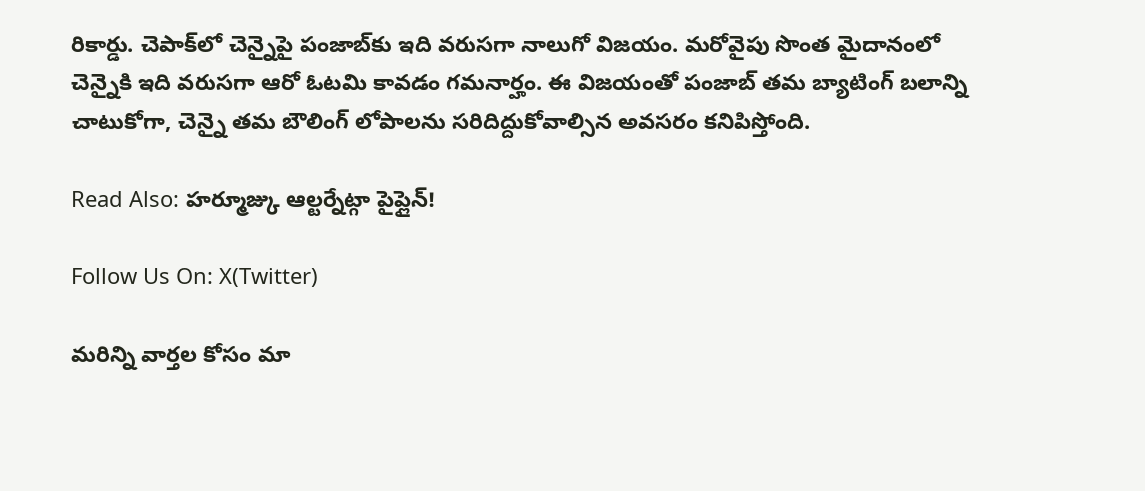రికార్డు. చెపాక్‌లో చెన్నైపై పంజాబ్‌కు ఇది వరుసగా నాలుగో విజయం. మరోవైపు సొంత మైదానంలో చెన్నైకి ఇది వరుసగా ఆరో ఓటమి కావడం గమనార్హం. ఈ విజయంతో పంజాబ్ తమ బ్యాటింగ్ బలాన్ని చాటుకోగా, చెన్నై తమ బౌలింగ్ లోపాలను సరిదిద్దుకోవాల్సిన అవసరం కనిపిస్తోంది.

Read Also: హర్మూజ్కు ఆల్టర్నేట్గా పైప్లైన్!

Follow Us On: X(Twitter)

మ‌రిన్ని వార్త‌ల కోసం మా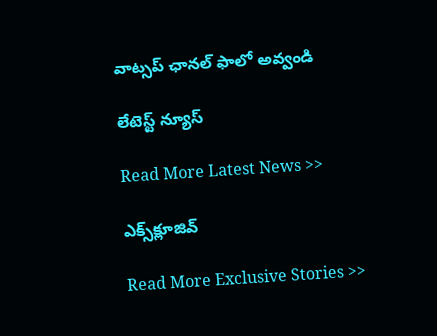వాట్స‌ప్ ఛాన‌ల్ ఫాలో అవ్వండి

లేటెస్ట్ న్యూస్‌

Read More Latest News >>

ఎక్స్‌క్లూజివ్‌

Read More Exclusive Stories >>